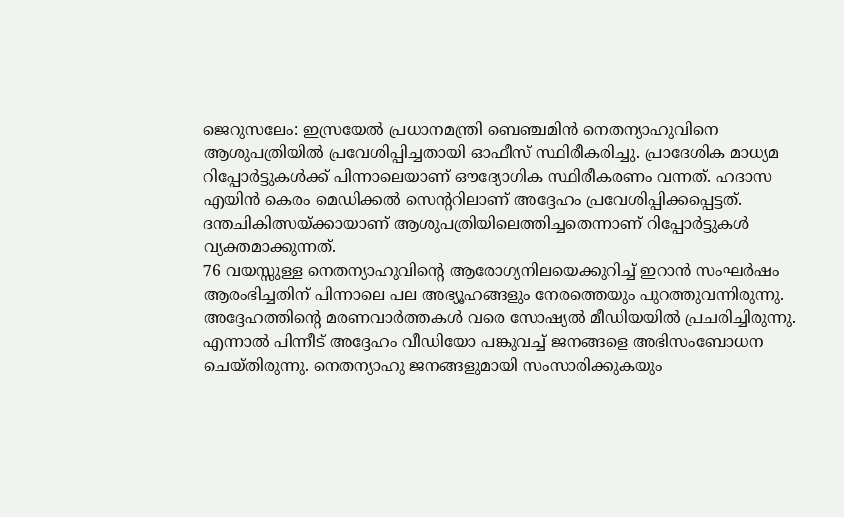ജെറുസലേം: ഇസ്രയേൽ പ്രധാനമന്ത്രി ബെഞ്ചമിൻ നെതന്യാഹുവിനെ ആശുപത്രിയിൽ പ്രവേശിപ്പിച്ചതായി ഓഫീസ് സ്ഥിരീകരിച്ചു. പ്രാദേശിക മാധ്യമ റിപ്പോർട്ടുകൾക്ക് പിന്നാലെയാണ് ഔദ്യോഗിക സ്ഥിരീകരണം വന്നത്. ഹദാസ എയിൻ കെരം മെഡിക്കൽ സെന്ററിലാണ് അദ്ദേഹം പ്രവേശിപ്പിക്കപ്പെട്ടത്. ദന്തചികിത്സയ്ക്കായാണ് ആശുപത്രിയിലെത്തിച്ചതെന്നാണ് റിപ്പോർട്ടുകൾ വ്യക്തമാക്കുന്നത്.
76 വയസ്സുള്ള നെതന്യാഹുവിന്റെ ആരോഗ്യനിലയെക്കുറിച്ച് ഇറാൻ സംഘർഷം ആരംഭിച്ചതിന് പിന്നാലെ പല അഭ്യൂഹങ്ങളും നേരത്തെയും പുറത്തുവന്നിരുന്നു. അദ്ദേഹത്തിന്റെ മരണവാർത്തകൾ വരെ സോഷ്യൽ മീഡിയയിൽ പ്രചരിച്ചിരുന്നു. എന്നാൽ പിന്നീട് അദ്ദേഹം വീഡിയോ പങ്കുവച്ച് ജനങ്ങളെ അഭിസംബോധന ചെയ്തിരുന്നു. നെതന്യാഹു ജനങ്ങളുമായി സംസാരിക്കുകയും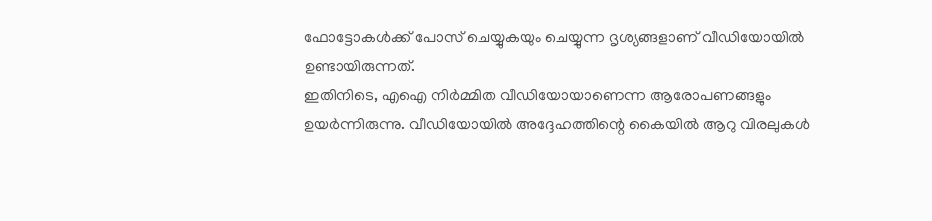ഫോട്ടോകൾക്ക് പോസ് ചെയ്യുകയും ചെയ്യുന്ന ദൃശ്യങ്ങളാണ് വീഡിയോയിൽ ഉണ്ടായിരുന്നത്.
ഇതിനിടെ, എഐ നിർമ്മിത വീഡിയോയാണെന്ന ആരോപണങ്ങളും ഉയർന്നിരുന്നു. വീഡിയോയിൽ അദ്ദേഹത്തിന്റെ കൈയിൽ ആറു വിരലുകൾ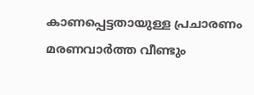കാണപ്പെട്ടതായുള്ള പ്രചാരണം മരണവാർത്ത വീണ്ടും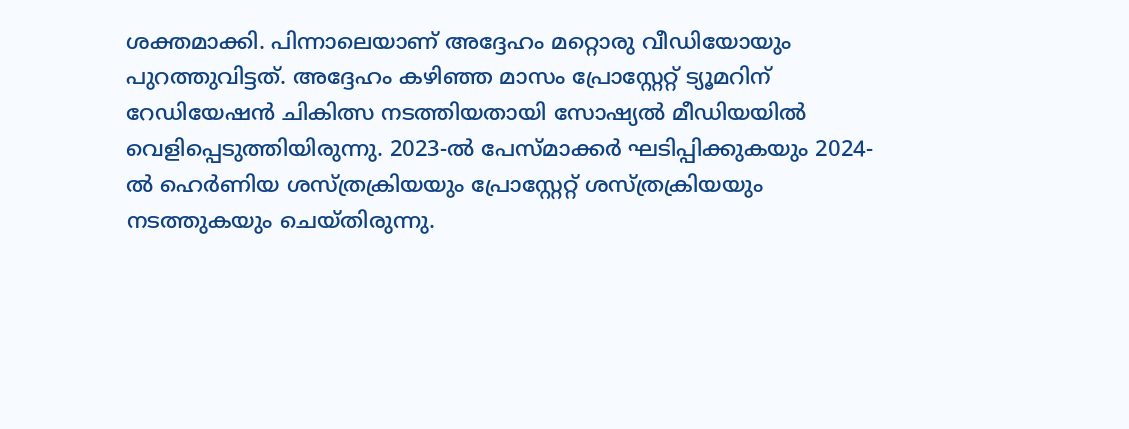ശക്തമാക്കി. പിന്നാലെയാണ് അദ്ദേഹം മറ്റൊരു വീഡിയോയും പുറത്തുവിട്ടത്. അദ്ദേഹം കഴിഞ്ഞ മാസം പ്രോസ്റ്റേറ്റ് ട്യൂമറിന് റേഡിയേഷൻ ചികിത്സ നടത്തിയതായി സോഷ്യൽ മീഡിയയിൽ വെളിപ്പെടുത്തിയിരുന്നു. 2023-ൽ പേസ്മാക്കർ ഘടിപ്പിക്കുകയും 2024-ൽ ഹെർണിയ ശസ്ത്രക്രിയയും പ്രോസ്റ്റേറ്റ് ശസ്ത്രക്രിയയും നടത്തുകയും ചെയ്തിരുന്നു.